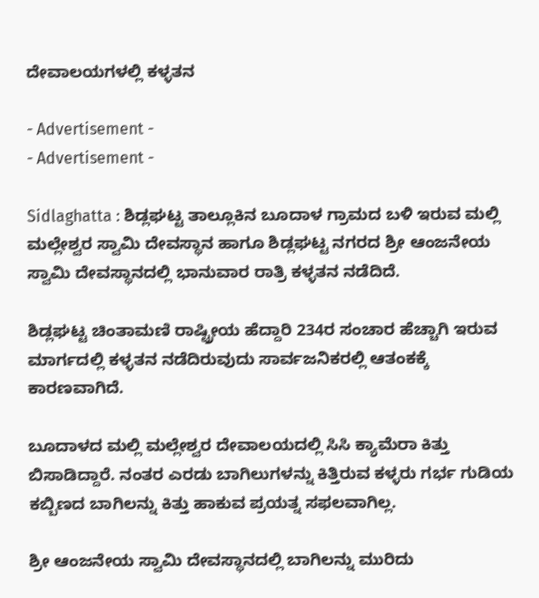ದೇವಾಲಯಗಳಲ್ಲಿ ಕಳ್ಳತನ

- Advertisement -
- Advertisement -

Sidlaghatta : ಶಿಡ್ಲಘಟ್ಟ ತಾಲ್ಲೂಕಿನ ಬೂದಾಳ ಗ್ರಾಮದ ಬಳಿ ಇರುವ ಮಲ್ಲಿ ಮಲ್ಲೇಶ್ವರ ಸ್ವಾಮಿ ದೇವಸ್ಥಾನ ಹಾಗೂ ಶಿಡ್ಲಘಟ್ಟ ನಗರದ ಶ್ರೀ ಆಂಜನೇಯ ಸ್ವಾಮಿ ದೇವಸ್ಥಾನದಲ್ಲಿ ಭಾನುವಾರ ರಾತ್ರಿ ಕಳ್ಳತನ ನಡೆದಿದೆ.

ಶಿಡ್ಲಘಟ್ಟ ಚಿಂತಾಮಣಿ ರಾಷ್ಟ್ರೀಯ ಹೆದ್ದಾರಿ 234ರ ಸಂಚಾರ ಹೆಚ್ಚಾಗಿ ಇರುವ ಮಾರ್ಗದಲ್ಲಿ ಕಳ್ಳತನ ನಡೆದಿರುವುದು ಸಾರ್ವಜನಿಕರಲ್ಲಿ ಆತಂಕಕ್ಕೆ ಕಾರಣವಾಗಿದೆ.

ಬೂದಾಳದ ಮಲ್ಲಿ ಮಲ್ಲೇಶ್ವರ ದೇವಾಲಯದಲ್ಲಿ ಸಿಸಿ ಕ್ಯಾಮೆರಾ ಕಿತ್ತು ಬಿಸಾಡಿದ್ದಾರೆ. ನಂತರ ಎರಡು ಬಾಗಿಲುಗಳನ್ನು ಕಿತ್ತಿರುವ ಕಳ್ಳರು ಗರ್ಭ ಗುಡಿಯ ಕಬ್ಬಿಣದ ಬಾಗಿಲನ್ನು ಕಿತ್ತು ಹಾಕುವ ಪ್ರಯತ್ನ ಸಫಲವಾಗಿಲ್ಲ.

ಶ್ರೀ ಆಂಜನೇಯ ಸ್ವಾಮಿ ದೇವಸ್ಥಾನದಲ್ಲಿ ಬಾಗಿಲನ್ನು ಮುರಿದು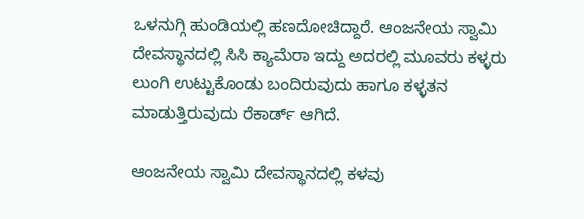ಒಳನುಗ್ಗಿ ಹುಂಡಿಯಲ್ಲಿ ಹಣದೋಚಿದ್ದಾರೆ. ಆಂಜನೇಯ ಸ್ವಾಮಿ ದೇವಸ್ಥಾನದಲ್ಲಿ ಸಿಸಿ ಕ್ಯಾಮೆರಾ ಇದ್ದು ಅದರಲ್ಲಿ ಮೂವರು ಕಳ್ಳರು ಲುಂಗಿ ಉಟ್ಟುಕೊಂಡು ಬಂದಿರುವುದು ಹಾಗೂ ಕಳ್ಳತನ ಮಾಡುತ್ತಿರುವುದು ರೆಕಾರ್ಡ್ ಆಗಿದೆ.

ಆಂಜನೇಯ ಸ್ವಾಮಿ ದೇವಸ್ಥಾನದಲ್ಲಿ ಕಳವು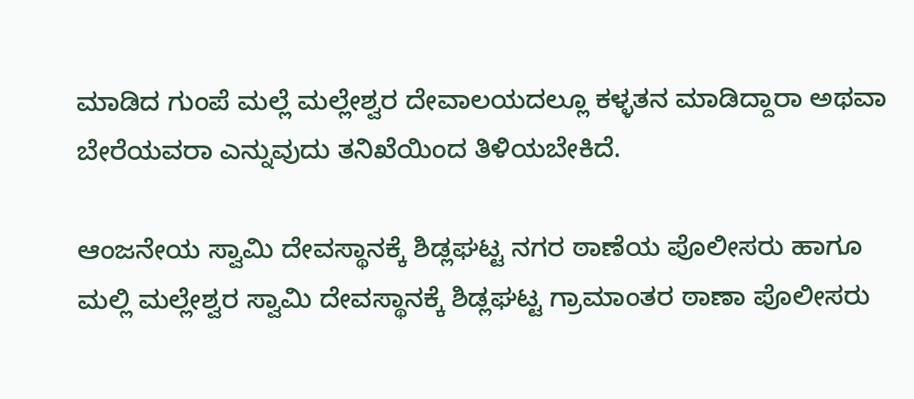ಮಾಡಿದ ಗುಂಪೆ ಮಲ್ಲೆ ಮಲ್ಲೇಶ್ವರ ದೇವಾಲಯದಲ್ಲೂ ಕಳ್ಳತನ ಮಾಡಿದ್ದಾರಾ ಅಥವಾ ಬೇರೆಯವರಾ ಎನ್ನುವುದು ತನಿಖೆಯಿಂದ ತಿಳಿಯಬೇಕಿದೆ.

ಆಂಜನೇಯ ಸ್ವಾಮಿ ದೇವಸ್ಥಾನಕ್ಕೆ ಶಿಡ್ಲಘಟ್ಟ ನಗರ ಠಾಣೆಯ ಪೊಲೀಸರು ಹಾಗೂ ಮಲ್ಲಿ ಮಲ್ಲೇಶ್ವರ ಸ್ವಾಮಿ ದೇವಸ್ಥಾನಕ್ಕೆ ಶಿಡ್ಲಘಟ್ಟ ಗ್ರಾಮಾಂತರ ಠಾಣಾ ಪೊಲೀಸರು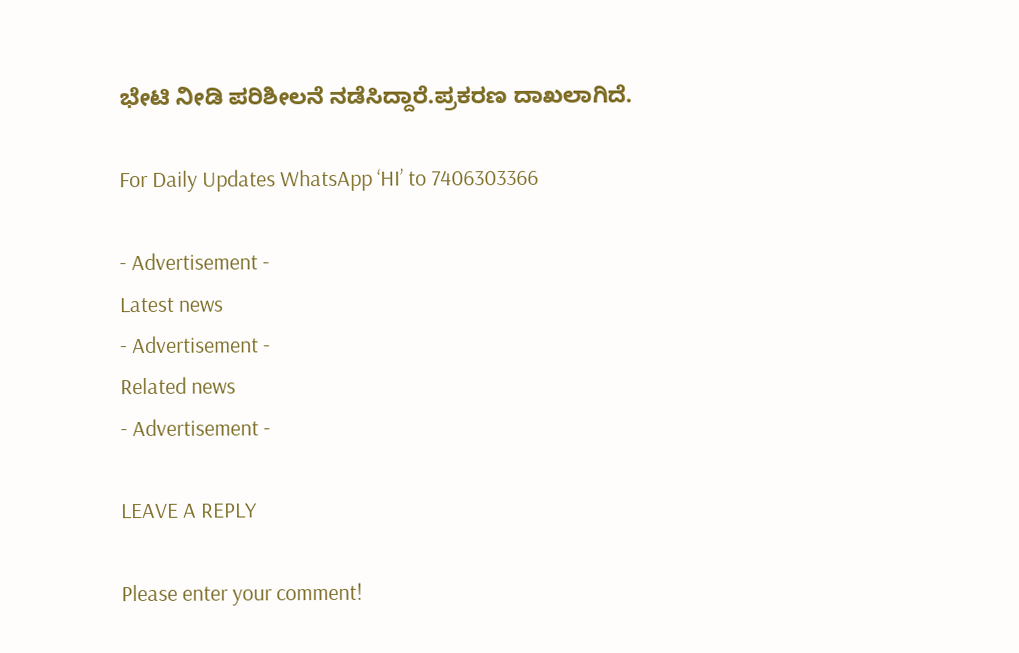ಭೇಟಿ ನೀಡಿ ಪರಿಶೀಲನೆ ನಡೆಸಿದ್ದಾರೆ.ಪ್ರಕರಣ ದಾಖಲಾಗಿದೆ.

For Daily Updates WhatsApp ‘HI’ to 7406303366

- Advertisement -
Latest news
- Advertisement -
Related news
- Advertisement -

LEAVE A REPLY

Please enter your comment!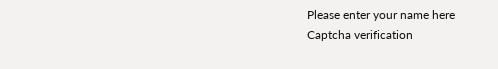Please enter your name here
Captcha verification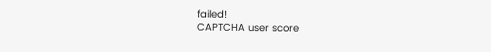failed!
CAPTCHA user score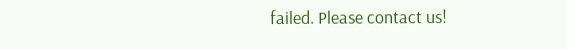failed. Please contact us!